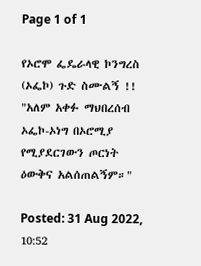Page 1 of 1

የኦሮሞ ፌዴራላዊ ኮንግረስ (ኦፌኮ) ጉድ ስሙልኝ !! "አለም አቀፉ ማህበረሰብ ኦፌኮ-ኦነግ በኦሮሚያ የሚያደርገውን ጦርነት ዕውቅና አልሰጠልኝም።"

Posted: 31 Aug 2022, 10:52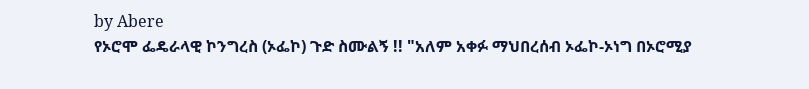by Abere
የኦሮሞ ፌዴራላዊ ኮንግረስ (ኦፌኮ) ጉድ ስሙልኝ !! "አለም አቀፉ ማህበረሰብ ኦፌኮ-ኦነግ በኦሮሚያ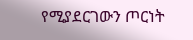የሚያደርገውን ጦርነት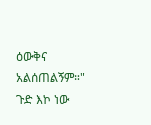ዕውቅና አልሰጠልኝም።" ጉድ እኮ ነው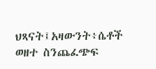ህጻናት፤አዛውንት፥ሴቶች ወዘተ ስንጨፈጭፍ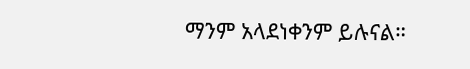ማንም አላደነቀንም ይሉናል።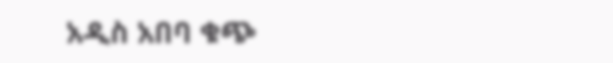አዲስ አበባ ቁጭ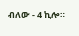ብለው - 4 ኪሎ።